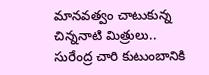మానవత్వం చాటుకున్న చిన్ననాటి మిత్రులు..
సురేంద్ర చారి కుటుంబానికి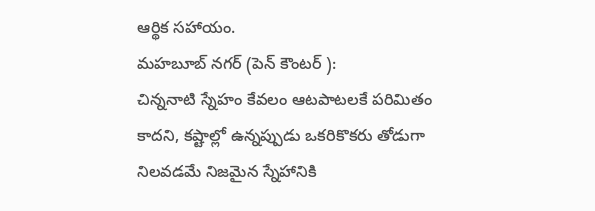ఆర్థిక సహాయం.
మహబూబ్ నగర్ (పెన్ కౌంటర్ ):
చిన్ననాటి స్నేహం కేవలం ఆటపాటలకే పరిమితం కాదని, కష్టాల్లో ఉన్నప్పుడు ఒకరికొకరు తోడుగా నిలవడమే నిజమైన స్నేహానికి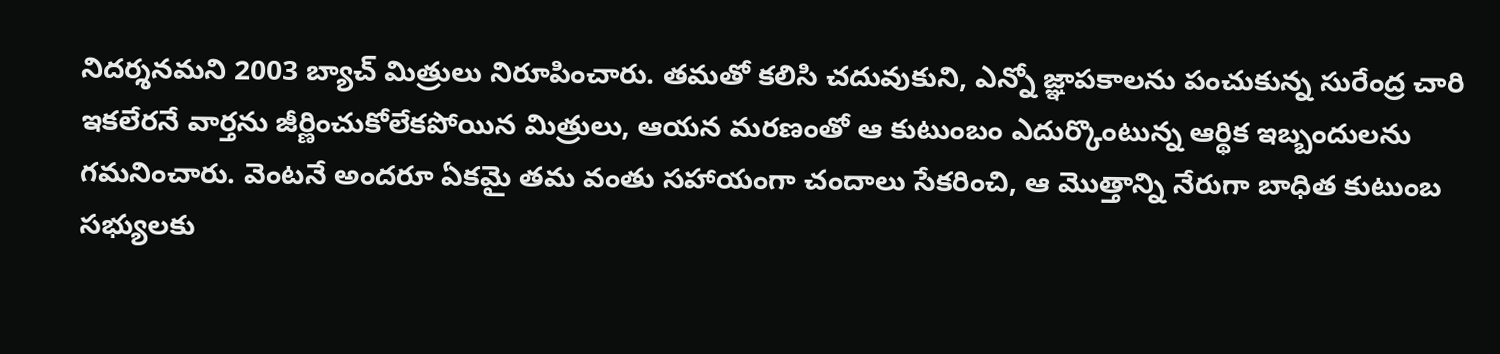నిదర్శనమని 2003 బ్యాచ్ మిత్రులు నిరూపించారు. తమతో కలిసి చదువుకుని, ఎన్నో జ్ఞాపకాలను పంచుకున్న సురేంద్ర చారి ఇకలేరనే వార్తను జీర్ణించుకోలేకపోయిన మిత్రులు, ఆయన మరణంతో ఆ కుటుంబం ఎదుర్కొంటున్న ఆర్థిక ఇబ్బందులను గమనించారు. వెంటనే అందరూ ఏకమై తమ వంతు సహాయంగా చందాలు సేకరించి, ఆ మొత్తాన్ని నేరుగా బాధిత కుటుంబ సభ్యులకు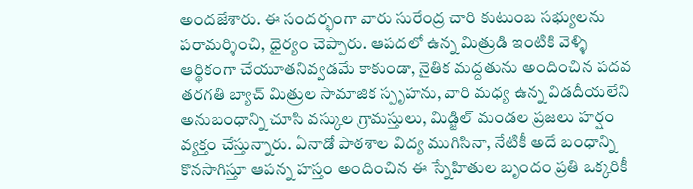అందజేశారు. ఈ సందర్భంగా వారు సురేంద్ర చారి కుటుంబ సభ్యులను పరామర్శించి, ధైర్యం చెప్పారు. ఆపదలో ఉన్న మిత్రుడి ఇంటికి వెళ్ళి ఆర్థికంగా చేయూతనివ్వడమే కాకుండా, నైతిక మద్దతును అందించిన పదవ తరగతి బ్యాచ్ మిత్రుల సామాజిక స్పృహను, వారి మధ్య ఉన్న విడదీయలేని అనుబంధాన్ని చూసి వస్కుల గ్రామస్తులు, మిడ్జిల్ మండల ప్రజలు హర్షం వ్యక్తం చేస్తున్నారు. ఏనాడో పాఠశాల విద్య ముగిసినా, నేటికీ అదే బంధాన్ని కొనసాగిస్తూ ఆపన్న హస్తం అందించిన ఈ స్నేహితుల బృందం ప్రతి ఒక్కరికీ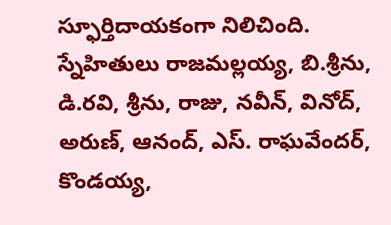స్ఫూర్తిదాయకంగా నిలిచింది.
స్నేహితులు రాజమల్లయ్య, బి.శ్రీను, డి.రవి, శ్రీను, రాజు, నవీన్, వినోద్, అరుణ్, ఆనంద్, ఎస్. రాఘవేందర్, కొండయ్య,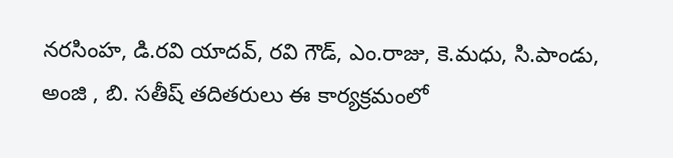నరసింహ, డి.రవి యాదవ్, రవి గౌడ్, ఎం.రాజు, కె.మధు, సి.పాండు, అంజి , బి. సతీష్ తదితరులు ఈ కార్యక్రమంలో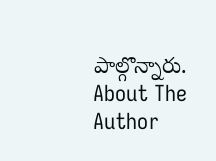పాల్గొన్నారు.
About The Author